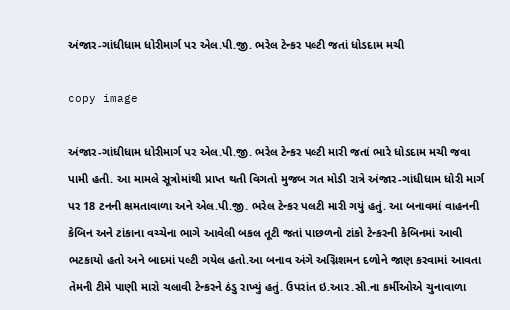અંજાર-ગાંધીધામ ધોરીમાર્ગ પર એલ.પી.જી. ભરેલ ટેન્કર પલ્ટી જતાં ધોડદામ મચી

copy image

અંજાર-ગાંધીધામ ધોરીમાર્ગ પર એલ.પી.જી. ભરેલ ટેન્કર પલ્ટી મારી જતાં ભારે ધોડદામ મચી જવા પામી હતી. આ મામલે સૂત્રોમાંથી પ્રાપ્ત થતી વિગતો મુજબ ગત મોડી રાત્રે અંજાર-ગાંધીધામ ધોરી માર્ગ પર 18 ટનની ક્ષમતાવાળા અને એલ.પી.જી. ભરેલ ટેન્કર પલટી મારી ગયું હતું. આ બનાવમાં વાહનની કેબિન અને ટાંકાના વચ્ચેના ભાગે આવેલી બકલ તૂટી જતાં પાછળનો ટાંકો ટેન્કરની કેબિનમાં આવી ભટકાયો હતો અને બાદમાં પલ્ટી ગયેલ હતો.આ બનાવ અંગે અગ્નિશમન દળોને જાણ કરવામાં આવતા તેમની ટીમે પાણી મારો ચલાવી ટેન્કરને ઠંડુ રાખ્યું હતું. ઉપરાંત ઇ.આર.સી.ના કર્મીઓએ ચુનાવાળા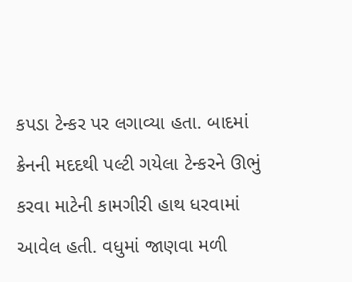કપડા ટેન્કર પર લગાવ્યા હતા. બાદમાં ક્રેનની મદદથી પલ્ટી ગયેલા ટેન્કરને ઊભું કરવા માટેની કામગીરી હાથ ધરવામાં આવેલ હતી. વધુમાં જાણવા મળી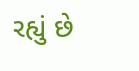રહ્યું છે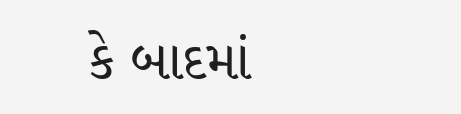કે બાદમાં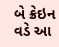બે ક્રેઇન વડે આ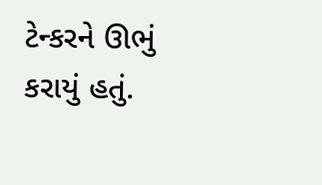ટેન્કરને ઊભું કરાયું હતું.